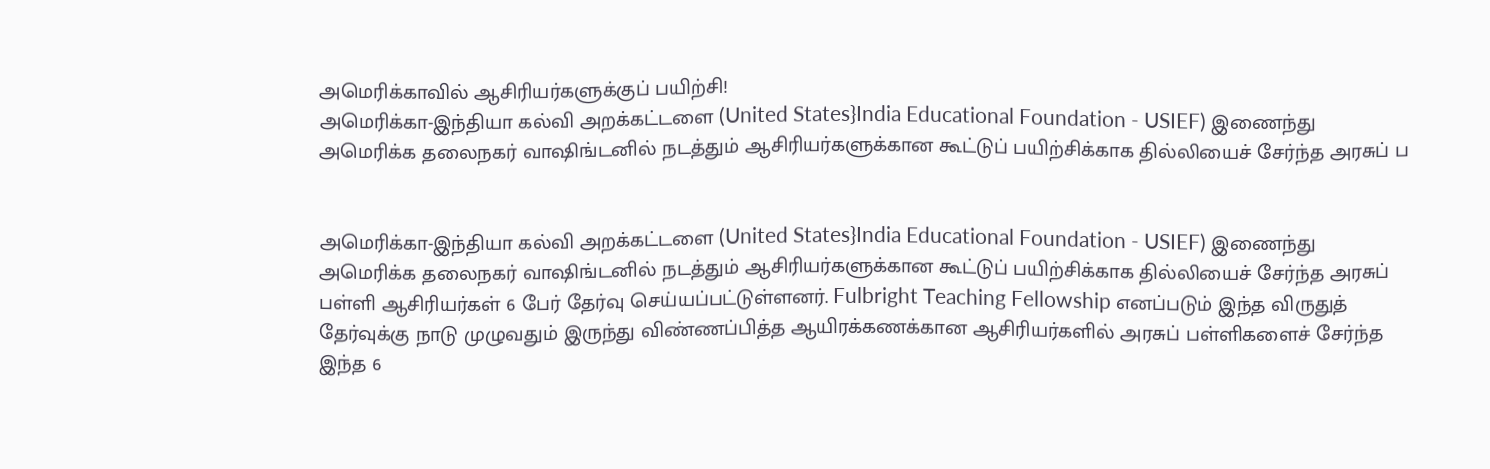அமெரிக்காவில் ஆசிரியர்களுக்குப் பயிற்சி!
அமெரிக்கா-இந்தியா கல்வி அறக்கட்டளை (United States}India Educational Foundation - USIEF) இணைந்து அமெரிக்க தலைநகர் வாஷிங்டனில் நடத்தும் ஆசிரியர்களுக்கான கூட்டுப் பயிற்சிக்காக தில்லியைச் சேர்ந்த அரசுப் ப


அமெரிக்கா-இந்தியா கல்வி அறக்கட்டளை (United States}India Educational Foundation - USIEF) இணைந்து அமெரிக்க தலைநகர் வாஷிங்டனில் நடத்தும் ஆசிரியர்களுக்கான கூட்டுப் பயிற்சிக்காக தில்லியைச் சேர்ந்த அரசுப் பள்ளி ஆசிரியர்கள் 6 பேர் தேர்வு செய்யப்பட்டுள்ளனர். Fulbright Teaching Fellowship எனப்படும் இந்த விருதுத் தேர்வுக்கு நாடு முழுவதும் இருந்து விண்ணப்பித்த ஆயிரக்கணக்கான ஆசிரியர்களில் அரசுப் பள்ளிகளைச் சேர்ந்த இந்த 6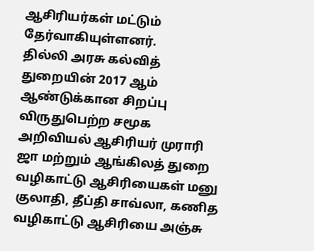ஆசிரியர்கள் மட்டும் தேர்வாகியுள்ளனர்.
தில்லி அரசு கல்வித் துறையின் 2017 ஆம் ஆண்டுக்கான சிறப்பு விருதுபெற்ற சமூக அறிவியல் ஆசிரியர் முராரி ஜா மற்றும் ஆங்கிலத் துறை வழிகாட்டு ஆசிரியைகள் மனு குலாதி, தீப்தி சாவ்லா, கணித வழிகாட்டு ஆசிரியை அஞ்சு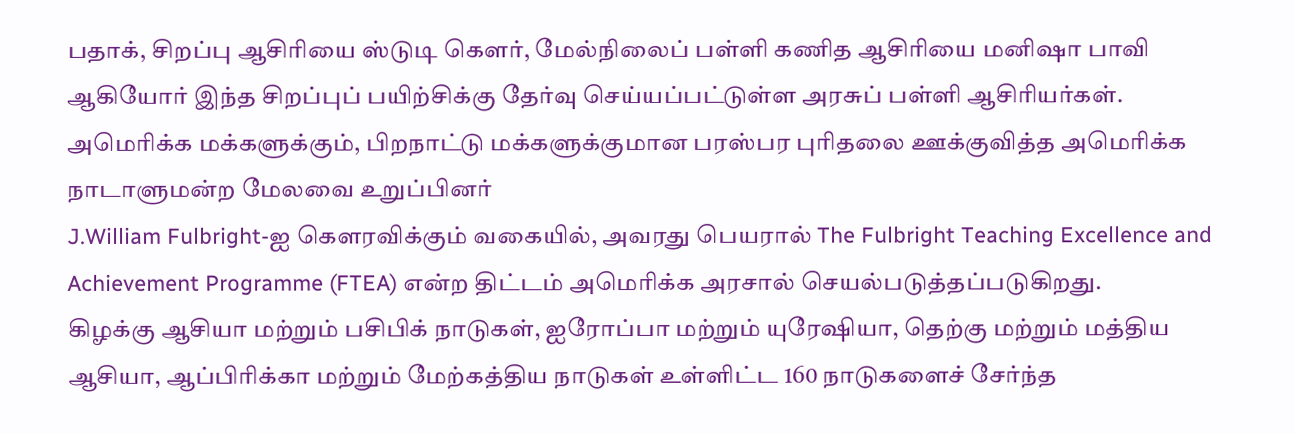பதாக், சிறப்பு ஆசிரியை ஸ்டுடி கெளர், மேல்நிலைப் பள்ளி கணித ஆசிரியை மனிஷா பாவி ஆகியோர் இந்த சிறப்புப் பயிற்சிக்கு தேர்வு செய்யப்பட்டுள்ள அரசுப் பள்ளி ஆசிரியர்கள்.
அமெரிக்க மக்களுக்கும், பிறநாட்டு மக்களுக்குமான பரஸ்பர புரிதலை ஊக்குவித்த அமெரிக்க நாடாளுமன்ற மேலவை உறுப்பினர்
J.William Fulbright-ஐ கெளரவிக்கும் வகையில், அவரது பெயரால் The Fulbright Teaching Excellence and Achievement Programme (FTEA) என்ற திட்டம் அமெரிக்க அரசால் செயல்படுத்தப்படுகிறது.
கிழக்கு ஆசியா மற்றும் பசிபிக் நாடுகள், ஐரோப்பா மற்றும் யுரேஷியா, தெற்கு மற்றும் மத்திய ஆசியா, ஆப்பிரிக்கா மற்றும் மேற்கத்திய நாடுகள் உள்ளிட்ட 160 நாடுகளைச் சேர்ந்த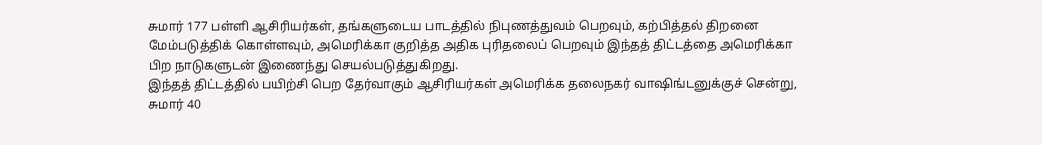சுமார் 177 பள்ளி ஆசிரியர்கள், தங்களுடைய பாடத்தில் நிபுணத்துவம் பெறவும், கற்பித்தல் திறனை மேம்படுத்திக் கொள்ளவும், அமெரிக்கா குறித்த அதிக புரிதலைப் பெறவும் இந்தத் திட்டத்தை அமெரிக்கா பிற நாடுகளுடன் இணைந்து செயல்படுத்துகிறது.
இந்தத் திட்டத்தில் பயிற்சி பெற தேர்வாகும் ஆசிரியர்கள் அமெரிக்க தலைநகர் வாஷிங்டனுக்குச் சென்று, சுமார் 40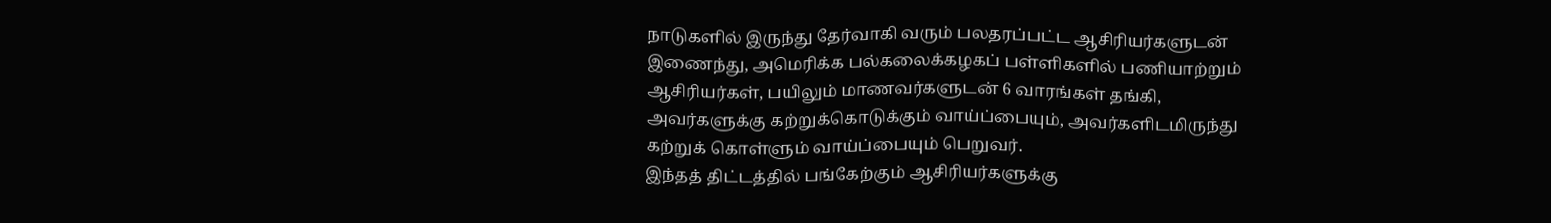நாடுகளில் இருந்து தேர்வாகி வரும் பலதரப்பட்ட ஆசிரியர்களுடன் இணைந்து, அமெரிக்க பல்கலைக்கழகப் பள்ளிகளில் பணியாற்றும் ஆசிரியர்கள், பயிலும் மாணவர்களுடன் 6 வாரங்கள் தங்கி, அவர்களுக்கு கற்றுக்கொடுக்கும் வாய்ப்பையும், அவர்களிடமிருந்து கற்றுக் கொள்ளும் வாய்ப்பையும் பெறுவர்.
இந்தத் திட்டத்தில் பங்கேற்கும் ஆசிரியர்களுக்கு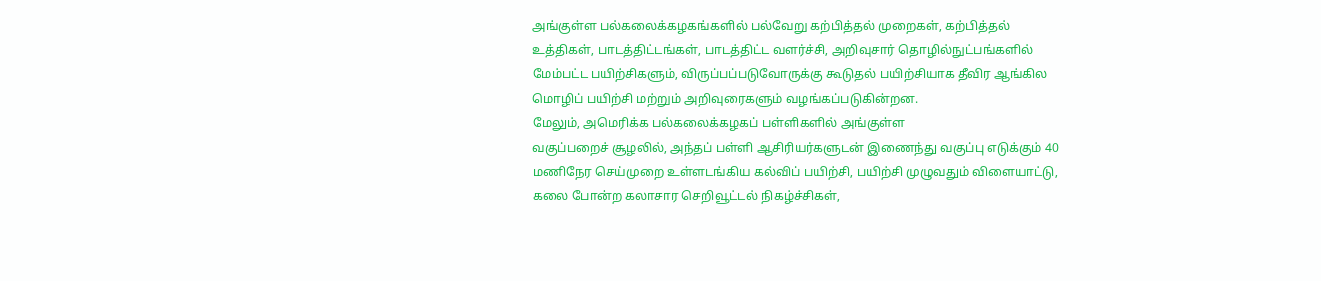அங்குள்ள பல்கலைக்கழகங்களில் பல்வேறு கற்பித்தல் முறைகள், கற்பித்தல் உத்திகள், பாடத்திட்டங்கள், பாடத்திட்ட வளர்ச்சி, அறிவுசார் தொழில்நுட்பங்களில் மேம்பட்ட பயிற்சிகளும், விருப்பப்படுவோருக்கு கூடுதல் பயிற்சியாக தீவிர ஆங்கில மொழிப் பயிற்சி மற்றும் அறிவுரைகளும் வழங்கப்படுகின்றன.
மேலும், அமெரிக்க பல்கலைக்கழகப் பள்ளிகளில் அங்குள்ள
வகுப்பறைச் சூழலில், அந்தப் பள்ளி ஆசிரியர்களுடன் இணைந்து வகுப்பு எடுக்கும் 40 மணிநேர செய்முறை உள்ளடங்கிய கல்விப் பயிற்சி, பயிற்சி முழுவதும் விளையாட்டு, கலை போன்ற கலாசார செறிவூட்டல் நிகழ்ச்சிகள்,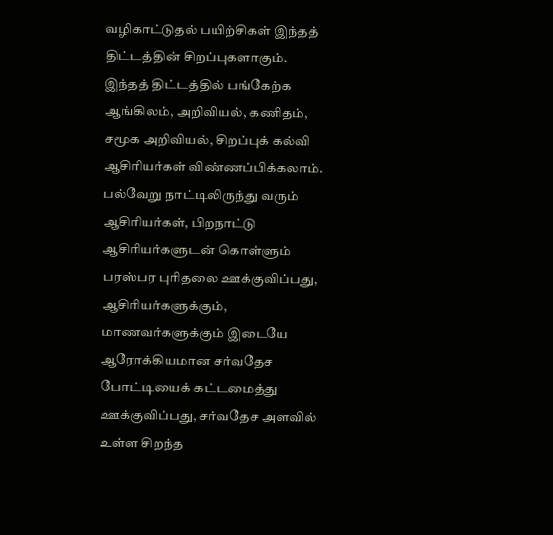வழிகாட்டுதல் பயிற்சிகள் இந்தத் திட்டத்தின் சிறப்புகளாகும்.
இந்தத் திட்டத்தில் பங்கேற்க ஆங்கிலம், அறிவியல், கணிதம், சமூக அறிவியல், சிறப்புக் கல்வி ஆசிரியர்கள் விண்ணப்பிக்கலாம்.
பல்வேறு நாட்டிலிருந்து வரும் ஆசிரியர்கள், பிறநாட்டு ஆசிரியர்களுடன் கொள்ளும் பரஸ்பர புரிதலை ஊக்குவிப்பது, ஆசிரியர்களுக்கும், மாணவர்களுக்கும் இடையே ஆரோக்கியமான சர்வதேச போட்டியைக் கட்டமைத்து ஊக்குவிப்பது, சர்வதேச அளவில் உள்ள சிறந்த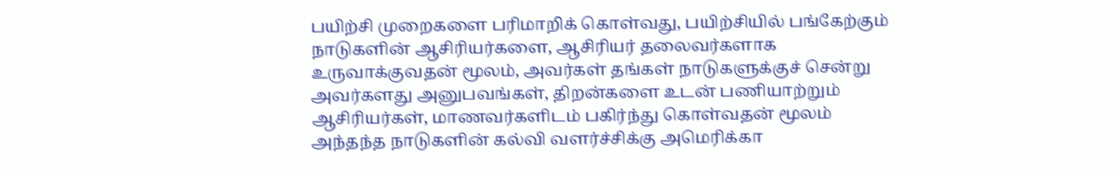பயிற்சி முறைகளை பரிமாறிக் கொள்வது, பயிற்சியில் பங்கேற்கும் நாடுகளின் ஆசிரியர்களை, ஆசிரியர் தலைவர்களாக உருவாக்குவதன் மூலம், அவர்கள் தங்கள் நாடுகளுக்குச் சென்று அவர்களது அனுபவங்கள், திறன்களை உடன் பணியாற்றும் ஆசிரியர்கள், மாணவர்களிடம் பகிர்ந்து கொள்வதன் மூலம் அந்தந்த நாடுகளின் கல்வி வளர்ச்சிக்கு அமெரிக்கா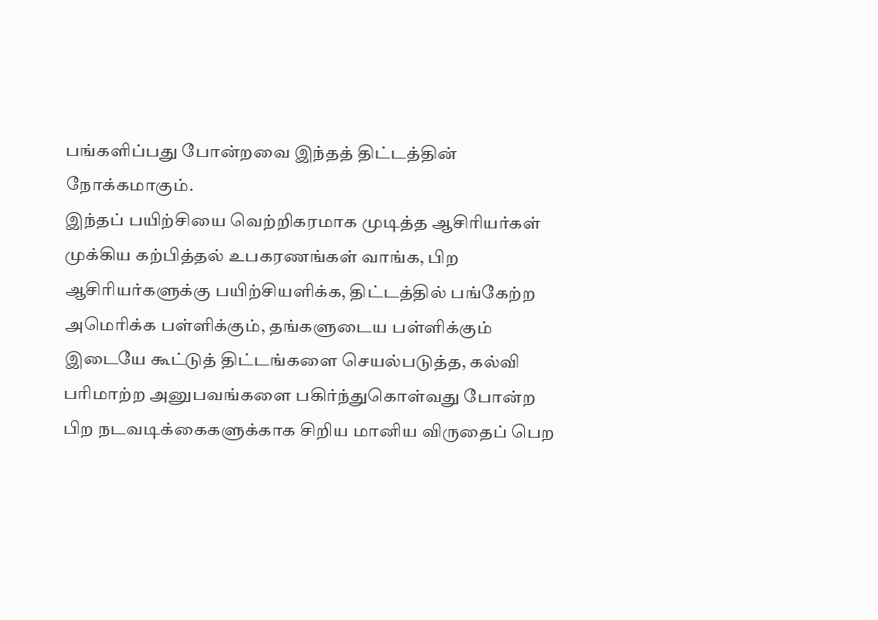பங்களிப்பது போன்றவை இந்தத் திட்டத்தின் நோக்கமாகும்.
இந்தப் பயிற்சியை வெற்றிகரமாக முடித்த ஆசிரியர்கள் முக்கிய கற்பித்தல் உபகரணங்கள் வாங்க, பிற ஆசிரியர்களுக்கு பயிற்சியளிக்க, திட்டத்தில் பங்கேற்ற அமெரிக்க பள்ளிக்கும், தங்களுடைய பள்ளிக்கும் இடையே கூட்டுத் திட்டங்களை செயல்படுத்த, கல்வி பரிமாற்ற அனுபவங்களை பகிர்ந்துகொள்வது போன்ற பிற நடவடிக்கைகளுக்காக சிறிய மானிய விருதைப் பெற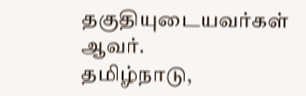தகுதியுடையவர்கள் ஆவர்.
தமிழ்நாடு,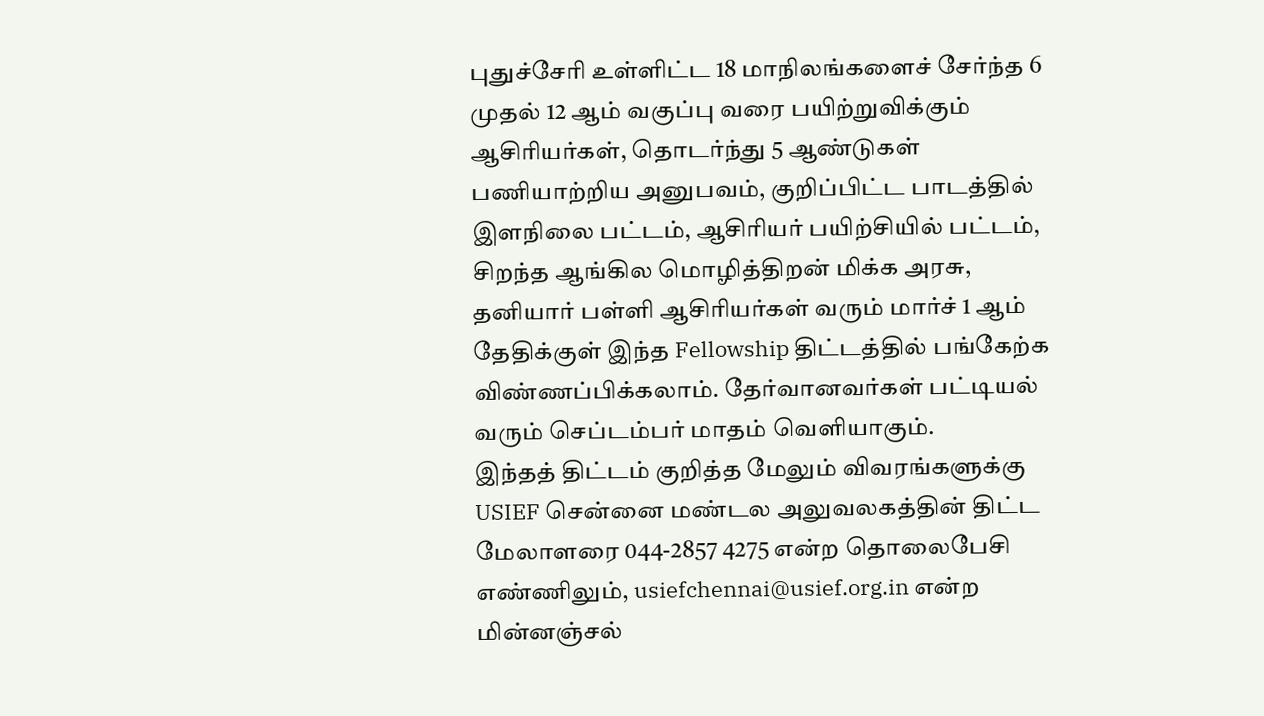புதுச்சேரி உள்ளிட்ட 18 மாநிலங்களைச் சேர்ந்த 6 முதல் 12 ஆம் வகுப்பு வரை பயிற்றுவிக்கும் ஆசிரியர்கள், தொடர்ந்து 5 ஆண்டுகள் பணியாற்றிய அனுபவம், குறிப்பிட்ட பாடத்தில் இளநிலை பட்டம், ஆசிரியர் பயிற்சியில் பட்டம், சிறந்த ஆங்கில மொழித்திறன் மிக்க அரசு, தனியார் பள்ளி ஆசிரியர்கள் வரும் மார்ச் 1 ஆம் தேதிக்குள் இந்த Fellowship திட்டத்தில் பங்கேற்க விண்ணப்பிக்கலாம். தேர்வானவர்கள் பட்டியல் வரும் செப்டம்பர் மாதம் வெளியாகும்.
இந்தத் திட்டம் குறித்த மேலும் விவரங்களுக்கு USIEF சென்னை மண்டல அலுவலகத்தின் திட்ட மேலாளரை 044-2857 4275 என்ற தொலைபேசி எண்ணிலும், usiefchennai@usief.org.in என்ற மின்னஞ்சல்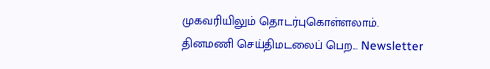முகவரியிலும் தொடர்புகொள்ளலாம்.
தினமணி செய்திமடலைப் பெற... Newsletter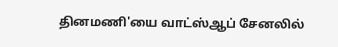தினமணி'யை வாட்ஸ்ஆப் சேனலில்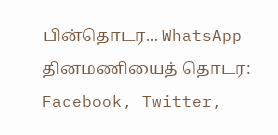பின்தொடர... WhatsApp
தினமணியைத் தொடர: Facebook, Twitter,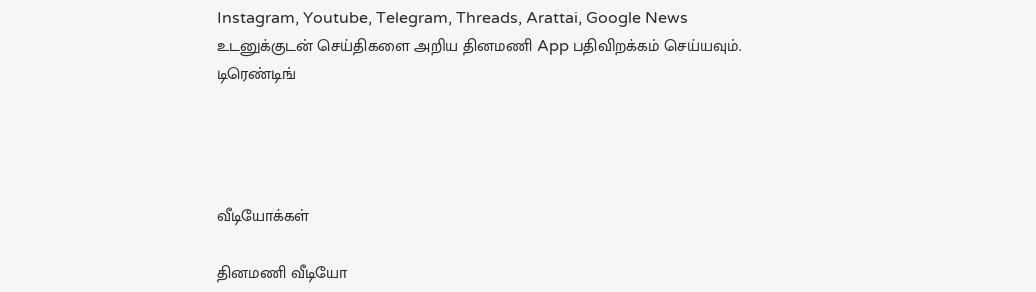Instagram, Youtube, Telegram, Threads, Arattai, Google News
உடனுக்குடன் செய்திகளை அறிய தினமணி App பதிவிறக்கம் செய்யவும்.
டிரெண்டிங்




வீடியோக்கள்

தினமணி வீடியோ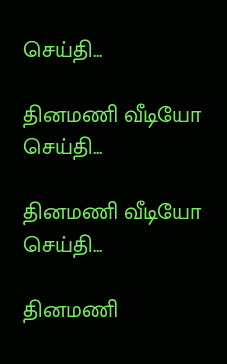செய்தி...

தினமணி வீடியோ செய்தி...

தினமணி வீடியோ செய்தி...

தினமணி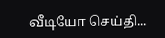வீடியோ செய்தி...